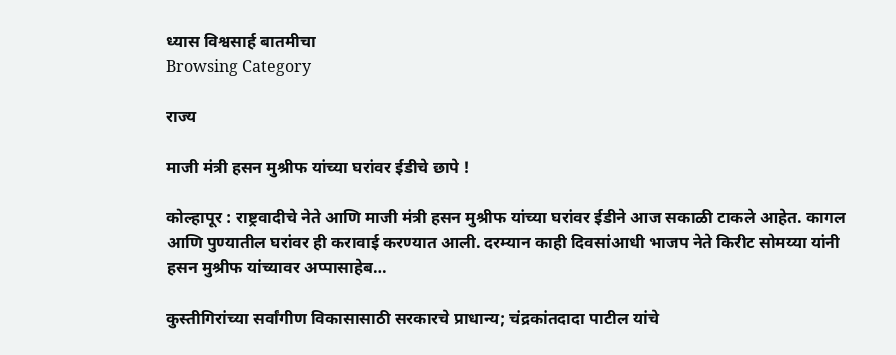ध्यास विश्वसार्ह बातमीचा
Browsing Category

राज्य

माजी मंत्री हसन मुश्रीफ यांच्या घरांवर ईडीचे छापे !

कोल्हापूर : राष्ट्रवादीचे नेते आणि माजी मंत्री हसन मुश्रीफ यांच्या घरांवर ईडीने आज सकाळी टाकले आहेत. कागल आणि पुण्यातील घरांवर ही करावाई करण्यात आली. दरम्यान काही दिवसांआधी भाजप नेते किरीट सोमय्या यांनी हसन मुश्रीफ यांच्यावर अप्पासाहेब…

कुस्तीगिरांच्या सर्वांगीण विकासासाठी सरकारचे प्राधान्य; चंद्रकांतदादा पाटील यांचे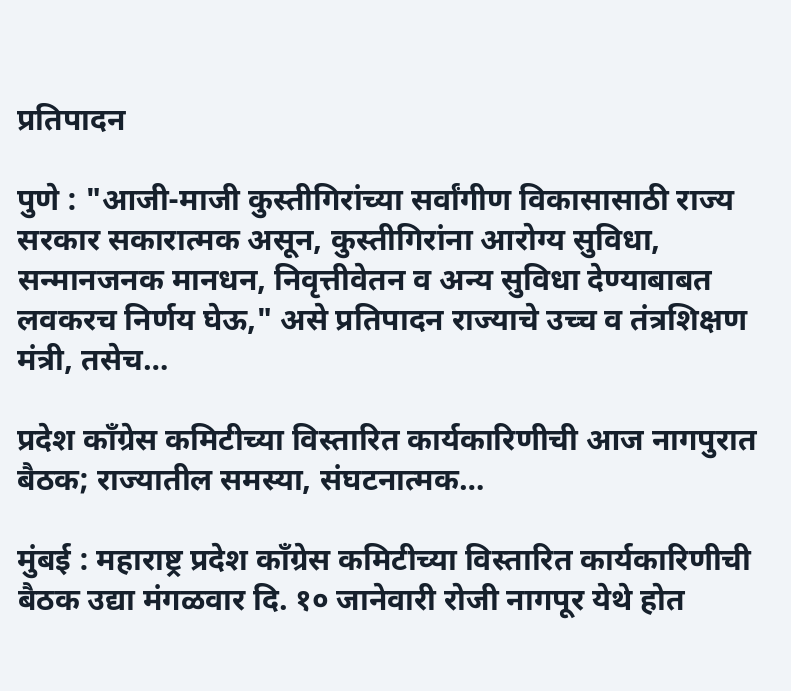प्रतिपादन

पुणे : "आजी-माजी कुस्तीगिरांच्या सर्वांगीण विकासासाठी राज्य सरकार सकारात्मक असून, कुस्तीगिरांना आरोग्य सुविधा, सन्मानजनक मानधन, निवृत्तीवेतन व अन्य सुविधा देण्याबाबत लवकरच निर्णय घेऊ," असे प्रतिपादन राज्याचे उच्च व तंत्रशिक्षण मंत्री, तसेच…

प्रदेश काँग्रेस कमिटीच्या विस्तारित कार्यकारिणीची आज नागपुरात बैठक; राज्यातील समस्या, संघटनात्मक…

मुंबई : महाराष्ट्र प्रदेश काँग्रेस कमिटीच्या विस्तारित कार्यकारिणीची बैठक उद्या मंगळवार दि. १० जानेवारी रोजी नागपूर येथे होत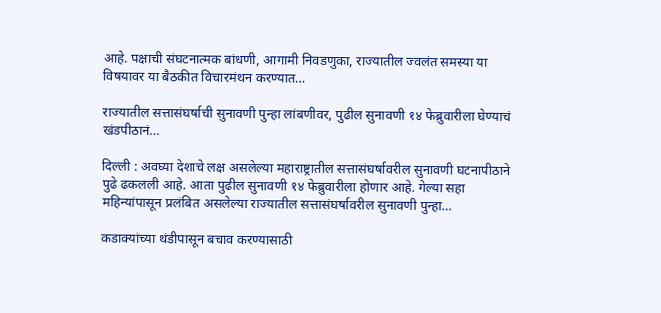आहे. पक्षाची संघटनात्मक बांधणी, आगामी निवडणुका, राज्यातील ज्वलंत समस्या या विषयावर या बैठकीत विचारमंथन करण्यात…

राज्यातील सत्तासंघर्षाची सुनावणी पुन्हा लांबणीवर, पुढील सुनावणी १४ फेब्रुवारीला घेण्याचं खंडपीठानं…

दिल्ली : अवघ्या देशाचे लक्ष असलेल्या महाराष्ट्रातील सत्तासंघर्षावरील सुनावणी घटनापीठाने पुढे ढकलली आहे. आता पुढील सुनावणी १४ फेब्रुवारीला होणार आहे. गेल्या सहा महिन्यांपासून प्रलंबित असलेल्या राज्यातील सत्तासंघर्षावरील सुनावणी पुन्हा…

कडाक्यांच्या थंडीपासून बचाव करण्यासाठी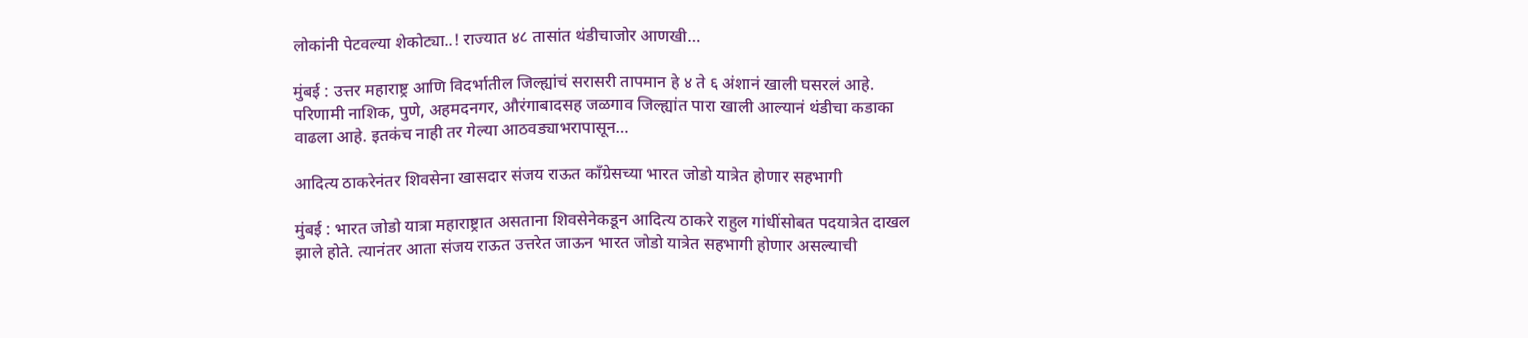लोकांनी पेटवल्या शेकोट्या..! राज्यात ४८ तासांत थंडीचाजोर आणखी…

मुंबई : उत्तर महाराष्ट्र आणि विदर्भातील जिल्ह्यांचं सरासरी तापमान हे ४ ते ६ अंशानं खाली घसरलं आहे. परिणामी नाशिक, पुणे, अहमदनगर, औरंगाबादसह जळगाव जिल्ह्यांत पारा खाली आल्यानं थंडीचा कडाका वाढला आहे. इतकंच नाही तर गेल्या आठवड्याभरापासून…

आदित्य ठाकरेनंतर शिवसेना खासदार संजय राऊत काँग्रेसच्या भारत जोडो यात्रेत होणार सहभागी

मुंबई : भारत जोडो यात्रा महाराष्ट्रात असताना शिवसेनेकडून आदित्य ठाकरे राहुल गांधींसोबत पदयात्रेत दाखल झाले होते. त्यानंतर आता संजय राऊत उत्तरेत जाऊन भारत जोडो यात्रेत सहभागी होणार असल्याची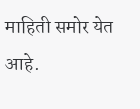माहिती समोर येत आहे.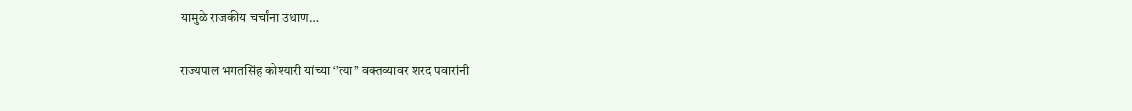यामुळे राजकीय चर्चांना उधाण…

राज्यपाल भगतसिंह कोश्यारी यांच्या ‘’त्या’’ वक्तव्यावर शरद पवारांनी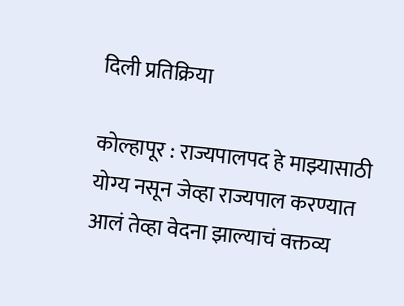दिली प्रतिक्रिया

कोल्हापूर : राज्यपालपद हे माझ्यासाठी योग्य नसून जेव्हा राज्यपाल करण्यात आलं तेव्हा वेदना झाल्याचं वक्तव्य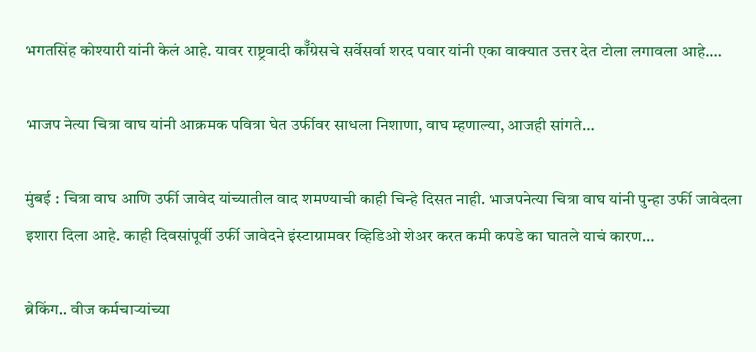भगतसिंह कोश्यारी यांनी केलं आहे. यावर राष्ट्रवादी कॉँग्रेसचे सर्वेसर्वा शरद पवार यांनी एका वाक्यात उत्तर देत टोला लगावला आहे.…

भाजप नेत्या चित्रा वाघ यांनी आक्रमक पवित्रा घेत उर्फीवर साधला निशाणा, वाघ म्हणाल्या, आजही सांगते…

मुंबई : चित्रा वाघ आणि उर्फी जावेद यांच्यातील वाद शमण्याची काही चिन्हे दिसत नाही. भाजपनेत्या चित्रा वाघ यांनी पुन्हा उर्फी जावेदला इशारा दिला आहे. काही दिवसांपूर्वी उर्फी जावेदने इंस्टाग्रामवर व्हिडिओ शेअर करत कमी कपडे का घातले याचं कारण…

ब्रेकिंग.. वीज कर्मचाऱ्यांच्या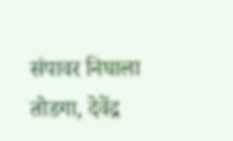संपावर निघाला तोडगा, देवेंद्र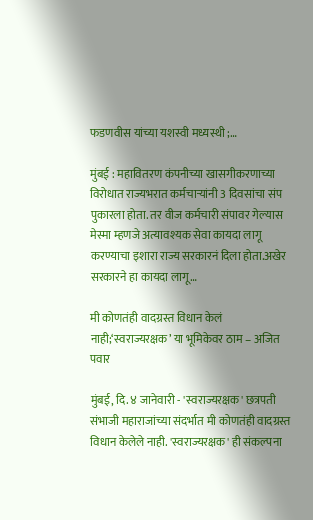फडणवीस यांच्या यशस्वी मध्यस्थी ;…

मुंबई : महावितरण कंपनीच्या खासगीकरणाच्या विरोधात राज्यभरात कर्मचाऱ्यांनी 3 दिवसांचा संप पुकारला होता. तर वीज कर्मचारी संपावर गेल्यास मेस्मा म्हणजे अत्यावश्यक सेवा कायदा लागू करण्याचा इशारा राज्य सरकारनं दिला होता.अखेर सरकारने हा कायदा लागू…

मी कोणतंही वादग्रस्त विधान केलं नाही;‘स्वराज्यरक्षक’ या भूमिकेवर ठाम – अजित पवार

मुंबई, दि. ४ जानेवारी - 'स्वराज्यरक्षक' छत्रपती संभाजी महाराजांच्या संदर्भात मी कोणतंही वादग्रस्त विधान केलेले नाही. 'स्वराज्यरक्षक' ही संकल्पना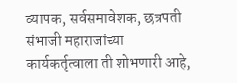व्यापक, सर्वसमावेशक, छत्रपती संभाजी महाराजांच्या कार्यकर्तृत्वाला ती शोभणारी आहे,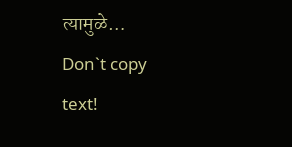त्यामुळे…
Don`t copy text!